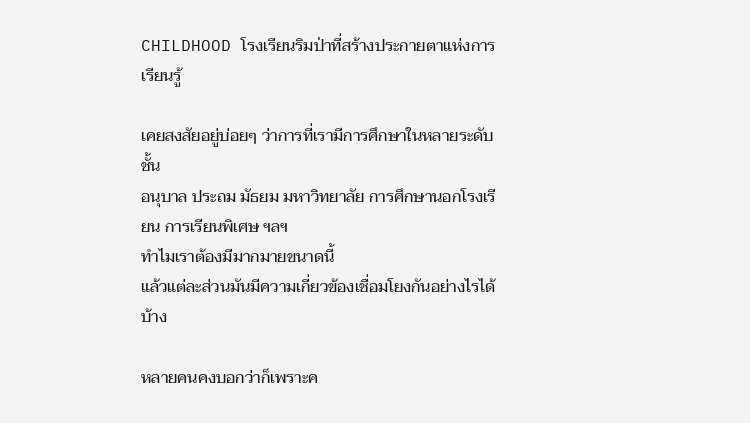CHILDHOOD โรงเรียนริมป่าที่สร้างประกายตาแห่งการเรียนรู้

เคยสงสัยอยู่บ่อยๆ ว่าการที่เรามีการศึกษาในหลายระดับชั้น
อนุบาล ประถม มัธยม มหาวิทยาลัย การศึกษานอกโรงเรียน การเรียนพิเศษ ฯลฯ
ทำไมเราต้องมีมากมายขนาดนี้
แล้วแต่ละส่วนมันมีความเกี่ยวข้องเชื่อมโยงกันอย่างไรได้บ้าง

หลายคนคงบอกว่าก็เพราะค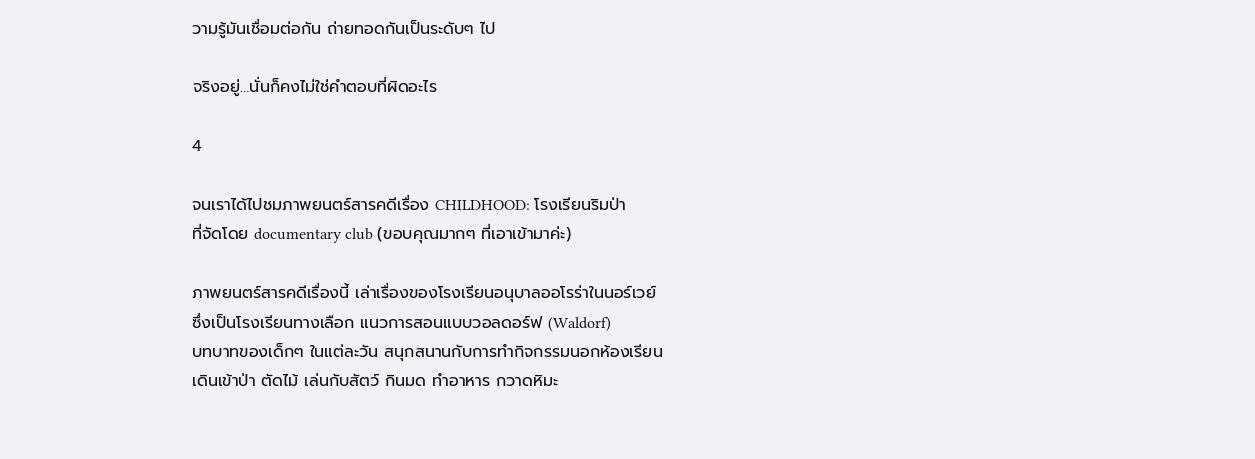วามรู้มันเชื่อมต่อกัน ถ่ายทอดกันเป็นระดับๆ ไป

จริงอยู่…นั่นก็คงไม่ใช่คำตอบที่ผิดอะไร

4

จนเราได้ไปชมภาพยนตร์สารคดีเรื่อง CHILDHOOD: โรงเรียนริมป่า
ที่จัดโดย documentary club (ขอบคุณมากๆ ที่เอาเข้ามาค่ะ)

ภาพยนตร์สารคดีเรื่องนี้ เล่าเรื่องของโรงเรียนอนุบาลออโรร่าในนอร์เวย์
ซึ่งเป็นโรงเรียนทางเลือก แนวการสอนแบบวอลดอร์ฟ (Waldorf)
บทบาทของเด็กๆ ในแต่ละวัน สนุกสนานกับการทำกิจกรรมนอกห้องเรียน
เดินเข้าป่า ตัดไม้ เล่นกับสัตว์ กินมด ทำอาหาร กวาดหิมะ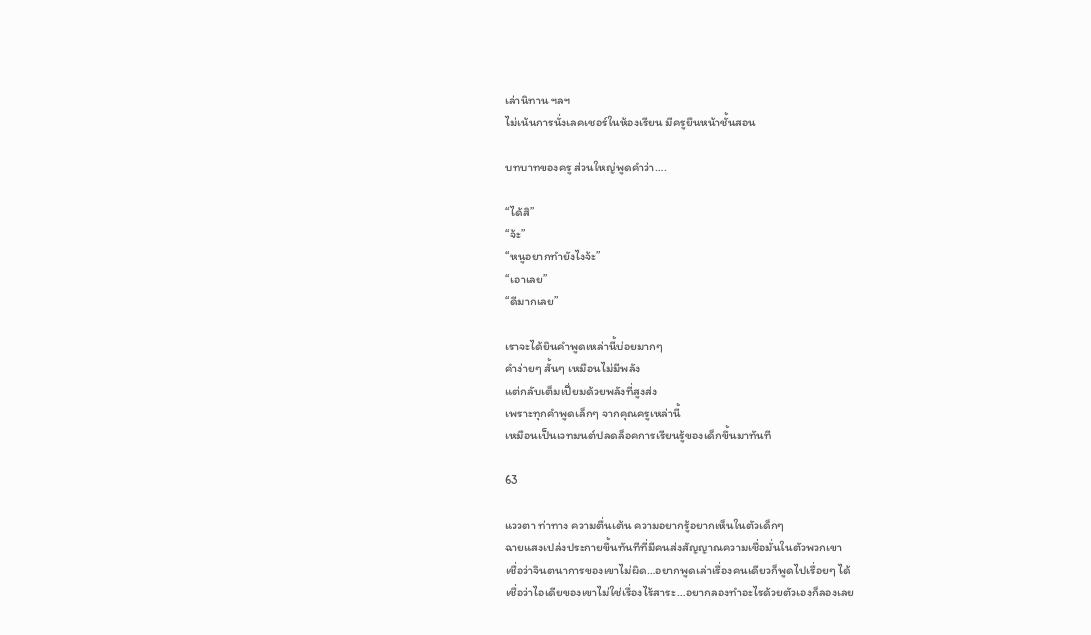เล่านิทาน ฯลฯ
ไม่เน้นการนั่งเลคเชอร์ในห้องเรียน มีครูยืนหน้าชั้นสอน

บทบาทของครู ส่วนใหญ่พูดคำว่า….

“ได้สิ”
“จ้ะ”
“หนูอยากทำยังไงจ้ะ”
“เอาเลย”
“ดีมากเลย”

เราจะได้ยินคำพูดเหล่านี้บ่อยมากๆ
คำง่ายๆ สั้นๆ เหมือนไม่มีพลัง
แต่กลับเต็มเปี่ยมด้วยพลังที่สูงส่ง
เพราะทุกคำพูดเล็กๆ จากคุณครูเหล่านี้
เหมือนเป็นเวทมนต์ปลดล็อคการเรียนรู้ของเด็กขึ้นมาทันที

63

แววตา ท่าทาง ความตื่นเต้น ความอยากรู้อยากเห็นในตัวเด็กๆ
ฉายแสงเปล่งประกายขึ้นทันทีที่มีคนส่งสัญญาณความเชื่อมั่นในตัวพวกเขา
เชื่อว่าจินตนาการของเขาไม่ผิด…อยากพูดเล่าเรื่องคนเดียวก็พูดไปเรื่อยๆ ได้
เชื่อว่าไอเดียของเขาไม่ใช่เรื่องไร้สาระ…อยากลองทำอะไรด้วยตัวเองก็ลองเลย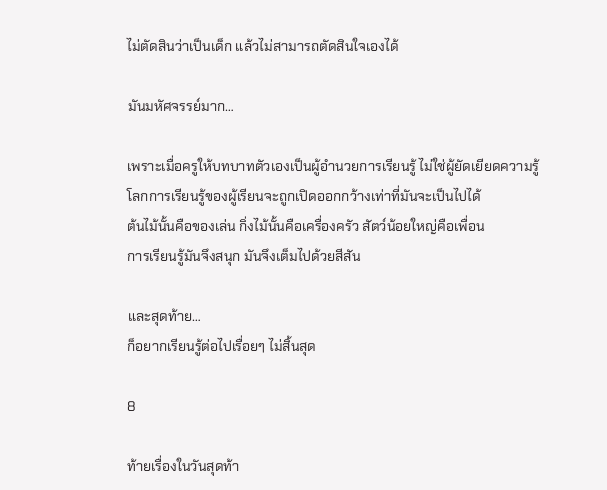ไม่ตัดสินว่าเป็นเด็ก แล้วไม่สามารถตัดสินใจเองได้

มันมหัศจรรย์มาก…

เพราะเมื่อครูให้บทบาทตัวเองเป็นผู้อำนวยการเรียนรู้ ไม่ใช่ผู้ยัดเยียดความรู้
โลกการเรียนรู้ของผู้เรียนจะถูกเปิดออกกว้างเท่าที่มันจะเป็นไปได้
ต้นไม้นั้นคือของเล่น กิ่งไม้นั้นคือเครื่องครัว สัตว์น้อยใหญ่คือเพื่อน
การเรียนรู้มันจึงสนุก มันจึงเต็มไปด้วยสีสัน

และสุดท้าย…
ก็อยากเรียนรู้ต่อไปเรื่อยๆ ไม่สิ้นสุด

8

ท้ายเรื่องในวันสุดท้า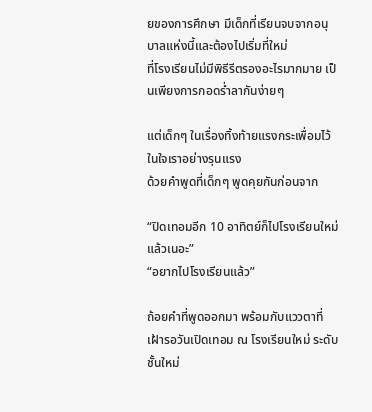ยของการศึกษา มีเด็กที่เรียนจบจากอนุบาลแห่งนี้และต้องไปเริ่มที่ใหม่
ที่โรงเรียนไม่มีพิธีรีตรองอะไรมากมาย เป็นเพียงการกอดร่ำลากันง่ายๆ

แต่เด็กๆ ในเรื่องทิ้งท้ายแรงกระเพื่อมไว้ในใจเราอย่างรุนแรง
ด้วยคำพูดที่เด็กๆ พูดคุยกันก่อนจาก

“ปิดเทอมอีก 10 อาทิตย์ก็ไปโรงเรียนใหม่แล้วเนอะ”
“อยากไปโรงเรียนแล้ว”

ถ้อยคำที่พูดออกมา พร้อมกับแววตาที่เฝ้ารอวันเปิดเทอม ณ โรงเรียนใหม่ ระดับชั้นใหม่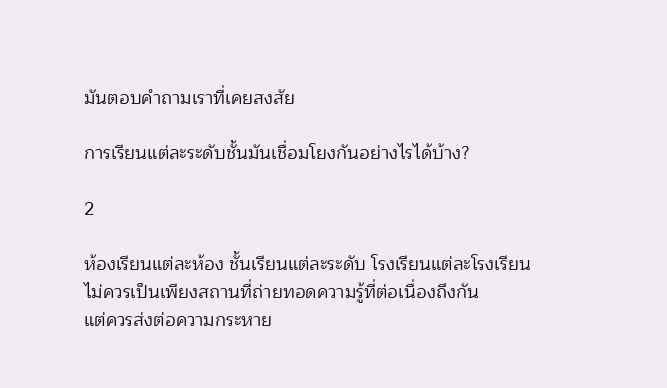มันตอบคำถามเราที่เคยสงสัย

การเรียนแต่ละระดับชั้นมันเชื่อมโยงกันอย่างไรได้บ้าง?

2

ห้องเรียนแต่ละห้อง ชั้นเรียนแต่ละระดับ โรงเรียนแต่ละโรงเรียน
ไม่ควรเป็นเพียงสถานที่ถ่ายทอดความรู้ที่ต่อเนื่องถึงกัน
แต่ควรส่งต่อความกระหาย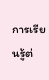การเรียนรู้ต่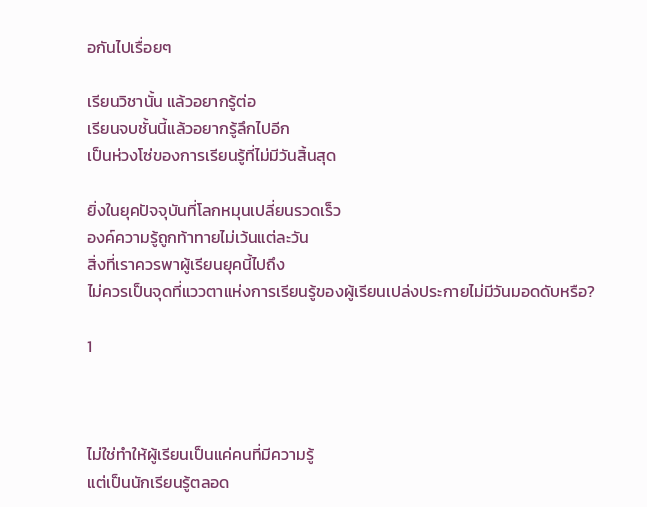อกันไปเรื่อยๆ

เรียนวิชานั้น แล้วอยากรู้ต่อ
เรียนจบชั้นนี้แล้วอยากรู้ลึกไปอีก
เป็นห่วงโซ่ของการเรียนรู้ที่ไม่มีวันสิ้นสุด

ยิ่งในยุคปัจจุบันที่โลกหมุนเปลี่ยนรวดเร็ว
องค์ความรู้ถูกท้าทายไม่เว้นแต่ละวัน
สิ่งที่เราควรพาผู้เรียนยุคนี้ไปถึง
ไม่ควรเป็นจุดที่แววตาแห่งการเรียนรู้ของผู้เรียนเปล่งประกายไม่มีวันมอดดับหรือ?

1



ไม่ใช่ทำให้ผู้เรียนเป็นแค่คนที่มีความรู้
แต่เป็นนักเรียนรู้ตลอด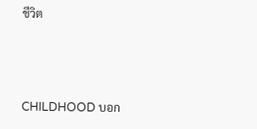ชีวิต



CHILDHOOD บอก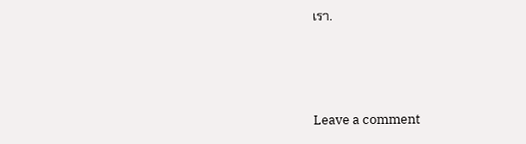เรา.



Leave a comment